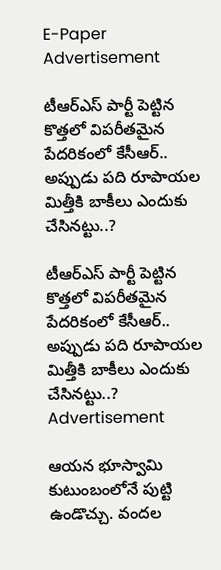E-Paper
Advertisement

టీఆర్‌ఎస్‌ పార్టీ పెట్టిన కొత్తలో విపరీతమైన పేదరికంలో కేసీఆర్.. అప్పుడు పది రూపాయల మిత్తీకి బాకీలు ఎందుకు చేసినట్టు..?

టీఆర్‌ఎస్‌ పార్టీ పెట్టిన కొత్తలో విపరీతమైన పేదరికంలో కేసీఆర్.. అప్పుడు పది రూపాయల మిత్తీకి బాకీలు ఎందుకు చేసినట్టు..?
Advertisement

ఆయన భూస్వామి కుటుంబంలోనే పుట్టి ఉండొచ్చు. వందల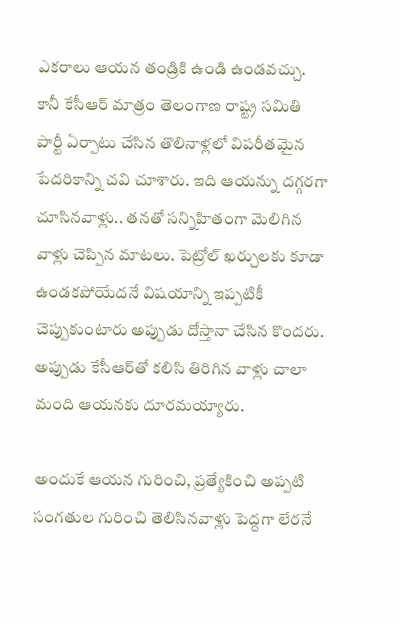ఎకరాలు ఆయన తండ్రికి ఉండి ఉండవచ్చు. కానీ కేసీఆర్ మాత్రం తెలంగాణ రాష్ట్ర సమితి పార్టీ ఏర్పాటు చేసిన తొలినాళ్లలో విపరీతమైన పేదరికాన్ని చవి చూశారు. ఇది ఆయన్ను దగ్గరగా చూసినవాళ్లు.. తనతో సన్నిహితంగా మెలిగిన వాళ్లు చెప్పిన మాటలు. పెట్రోల్‌ ఖర్చులకు కూడా ఉండకపోయేదనే విషయాన్ని ఇప్పటికీ చెప్పుకుంటారు అప్పుడు దోస్తానా చేసిన కొందరు. అప్పుడు కేసీఆర్‌తో కలిసి తిరిగిన వాళ్లు చాలా మంది ఆయనకు దూరమయ్యారు.

అందుకే ఆయన గురించి, ప్రత్యేకించి అప్పటి సంగతుల గురించి తెలిసినవాళ్లు పెద్దగా లేరనే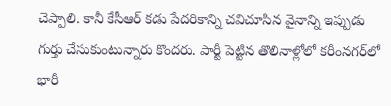చెప్పాలి. కానీ కేసీఆర్‌ కడు పేదరికాన్ని చవిచూసిన వైనాన్ని ఇప్పుడు గుర్తు చేసుకుంటున్నారు కొందరు. పార్టీ పెట్టిన తొలినాళ్లోలో కరీంనగర్‌లో భారీ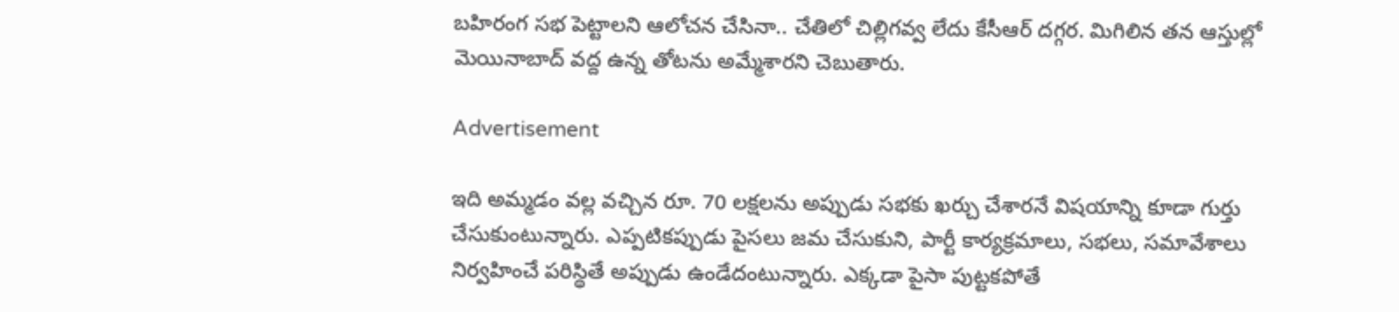బహిరంగ సభ పెట్టాలని ఆలోచన చేసినా.. చేతిలో చిల్లిగవ్వ లేదు కేసీఆర్‌ దగ్గర. మిగిలిన తన ఆస్తుల్లో మెయినాబాద్‌ వద్ద ఉన్న తోటను అమ్మేశారని చెబుతారు.

Advertisement

ఇది అమ్మడం వల్ల వచ్చిన రూ. 70 లక్షలను అప్పుడు సభకు ఖర్చు చేశారనే విషయాన్ని కూడా గుర్తు చేసుకుంటున్నారు. ఎప్పటికప్పుడు పైసలు జమ చేసుకుని, పార్టీ కార్యక్రమాలు, సభలు, సమావేశాలు నిర్వహించే పరిస్థితే అప్పుడు ఉండేదంటున్నారు. ఎక్కడా పైసా పుట్టకపోతే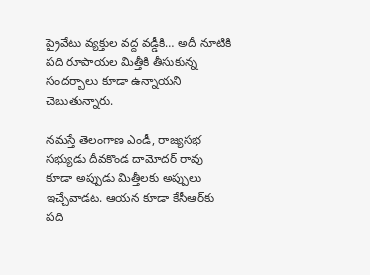ప్రైవేటు వ్యక్తుల వద్ద వడ్డీకి… అదీ నూటికి పది రూపాయల మిత్తీకి తీసుకున్న సందర్బాలు కూడా ఉన్నాయని చెబుతున్నారు.

నమస్తే తెలంగాణ ఎండీ, రాజ్యసభ సభ్యుడు దీవకొండ దామోదర్‌ రావు కూడా అప్పుడు మిత్తీలకు అప్పులు ఇచ్చేవాడట. ఆయన కూడా కేసీఆర్‌కు పది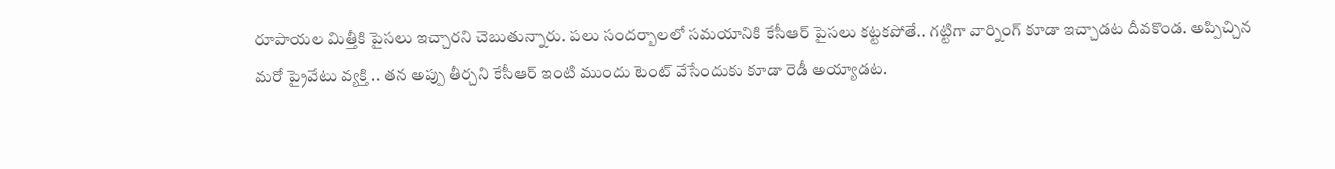రూపాయల మిత్తీకి పైసలు ఇచ్చారని చెబుతున్నారు. పలు సందర్బాలలో సమయానికి కేసీఆర్‌ పైసలు కట్టకపోతే.. గట్టిగా వార్నింగ్‌ కూడా ఇచ్చాడట దీవకొండ. అప్పిచ్చిన మరో ప్రైవేటు వ్యక్తి .. తన అప్పు తీర్చని కేసీఆర్ ఇంటి ముందు టెంట్‌ వేసేందుకు కూడా రెడీ అయ్యాడట.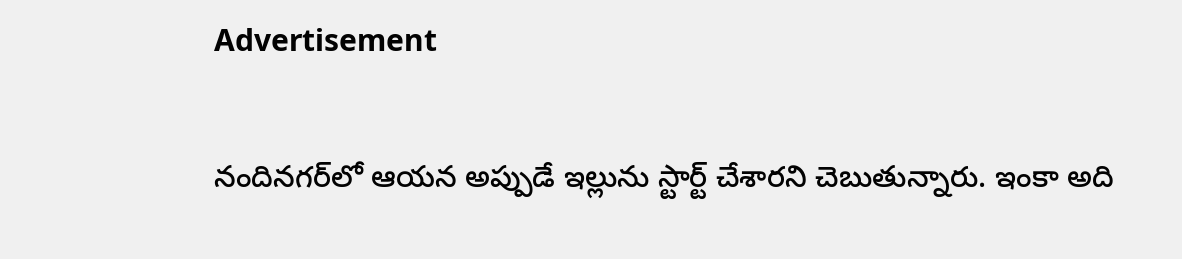Advertisement

నందినగర్‌లో ఆయన అప్పుడే ఇల్లును స్టార్ట్ చేశారని చెబుతున్నారు. ఇంకా అది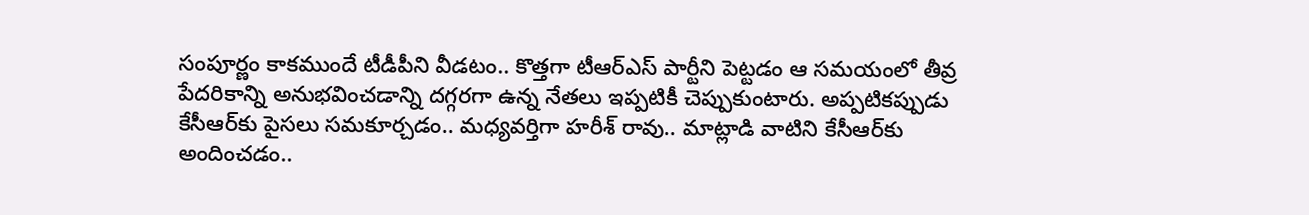సంపూర్ణం కాకముందే టీడీపీని వీడటం.. కొత్తగా టీఆర్‌ఎస్‌ పార్టీని పెట్టడం ఆ సమయంలో తీవ్ర పేదరికాన్ని అనుభవించడాన్ని దగ్గరగా ఉన్న నేతలు ఇప్పటికీ చెప్పుకుంటారు. అప్పటికప్పుడు కేసీఆర్‌కు పైసలు సమకూర్చడం.. మధ్యవర్తిగా హరీశ్‌ రావు.. మాట్లాడి వాటిని కేసీఆర్‌కు అందించడం..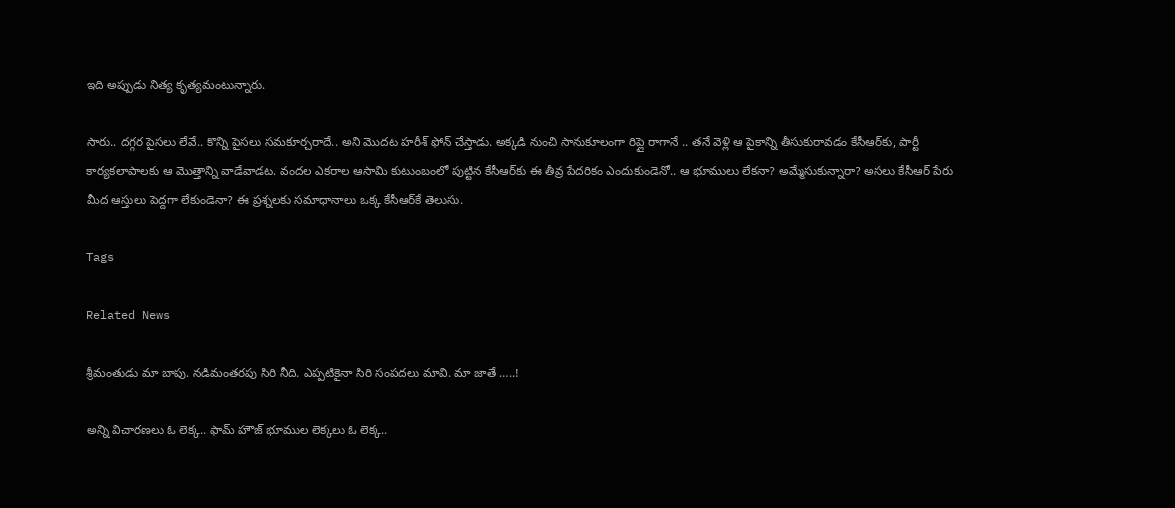ఇది అప్పుడు నిత్య కృత్యమంటున్నారు.

సారు.. దగ్గర పైసలు లేవే.. కొన్ని పైసలు సమకూర్చరాదే.. అని మొదట హరీశ్‌ ఫోన్‌ చేస్తాడు. అక్కడి నుంచి సానుకూలంగా రిప్లై రాగానే .. తనే వెళ్లి ఆ పైకాన్ని తీసుకురావడం కేసీఆర్‌కు, పార్టీ కార్యకలాపాలకు ఆ మొత్తాన్ని వాడేవాడట. వందల ఎకరాల ఆసామి కుటుంబంలో పుట్టిన కేసీఆర్‌కు ఈ తీవ్ర పేదరికం ఎందుకుండెనో.. ఆ భూములు లేకనా? అమ్మేసుకున్నారా? అసలు కేసీఆర్ పేరు మీద ఆస్తులు పెద్దగా లేకుండెనా? ఈ ప్రశ్నలకు సమాధానాలు ఒక్క కేసీఆర్‌కే తెలుసు.

Tags

Related News

శ్రీమంతుడు మా బాపు. నడిమంతరపు సిరి నీది. ఎప్పటికైనా సిరి సంపదలు మావి. మా జాతే …..!

అన్ని విచారణలు ఓ లెక్క.. ఫామ్ హౌజ్ భూముల లెక్కలు ఓ లెక్క..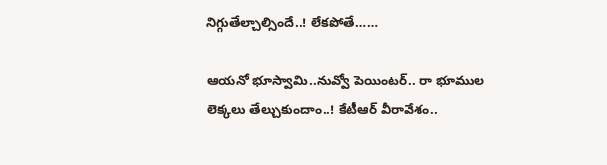నిగ్గుతేల్చాల్సిందే..! లేకపోతే……

ఆయనో భూస్వామి..నువ్వో పెయింటర్‌.. రా భూముల లెక్కలు తేల్చుకుందాం..! కేటీఆర్‌ వీరావేశం..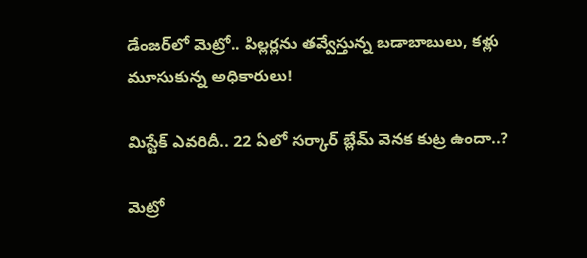డేంజర్‌లో మెట్రో.. పిల్లర్లను తవ్వేస్తున్న బడాబాబులు, కళ్లు మూసుకున్న అధికారులు!

మిస్టేక్ ఎవరిదీ.. 22 ఏలో సర్కార్ బ్లేమ్ వెనక కుట్ర ఉందా..?

మెట్రో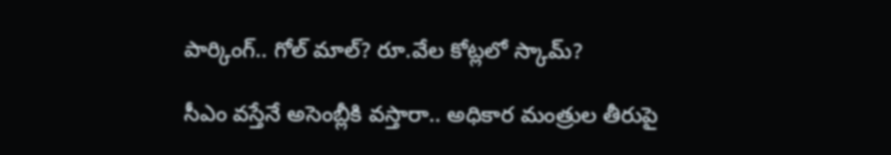పార్కింగ్.. గోల్ మాల్? రూ.వేల కోట్లలో స్కామ్?

సీఎం వస్తేనే అసెంబ్లీకి వస్తారా.. అధికార మంత్రుల తీరుపై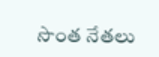సొంత నేతలు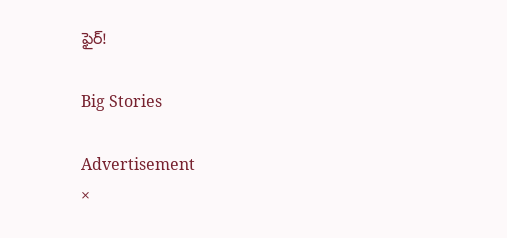ఫైర్!

Big Stories

Advertisement
×